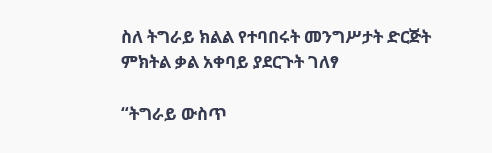ስለ ትግራይ ክልል የተባበሩት መንግሥታት ድርጅት ምክትል ቃል አቀባይ ያደርጉት ገለፃ

“ትግራይ ውስጥ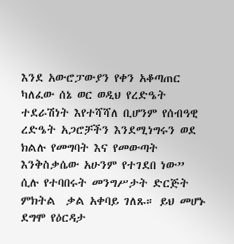እንደ አውሮፓውያን የቀን አቆጣጠር ካለፈው ሰኔ ወር ወዲህ የረድዔት ተደራሽነት እየተሻሻለ ቢሆንም የሰብዓዊ ረድዔት አጋሮቻችን እንደሚነግሩን ወደ ክልሉ የመግባት እና የመውጣት እንቅስቃሴው አሁንም የተገደበ ነው”  ሲሉ የተባበሩት መንግሥታት ድርጅት  ምክትል  ቃል አቀባይ ገለጹ። ይህ መሆኑ ደግሞ የዕርዳታ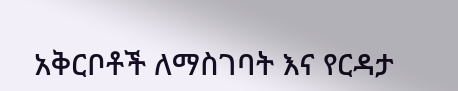አቅርቦቶች ለማስገባት እና የርዳታ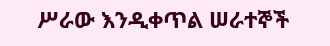ሥራው እንዲቀጥል ሠራተኞች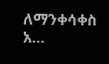ለማንቀሳቀስ አ…